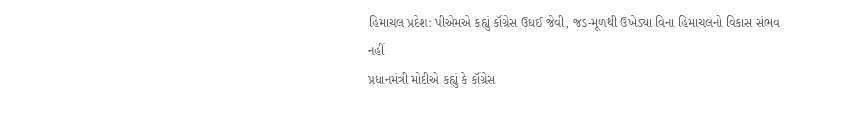હિમાચલ પ્રદેશ: પીએમએ કહ્યું કૉંગ્રેસ ઉધઈ જેવી, જડ-મૂળથી ઉખેડ્યા વિના હિમાચલનો વિકાસ સંભવ નહીં
પ્રધાનમંત્રી મોદીએ કહ્યું કે કૉંગ્રેસ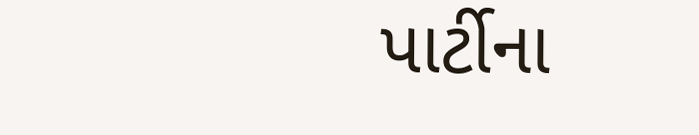પાર્ટીના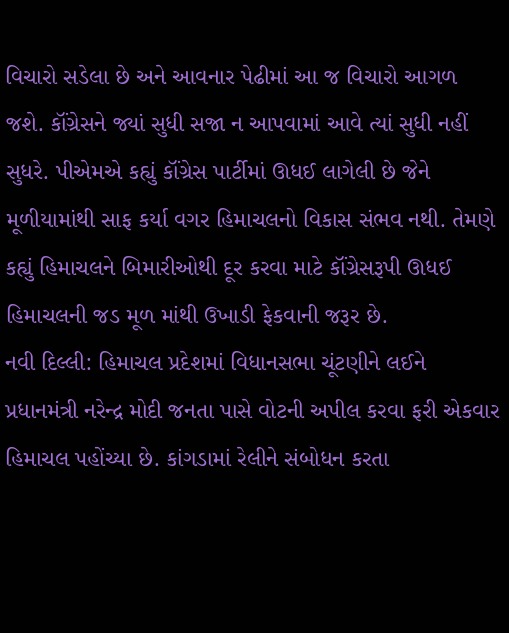વિચારો સડેલા છે અને આવનાર પેઢીમાં આ જ વિચારો આગળ જશે. કૉંગ્રેસને જ્યાં સુધી સજા ન આપવામાં આવે ત્યાં સુધી નહીં સુધરે. પીએમએ કહ્યું કૉંગ્રેસ પાર્ટીમાં ઊધઈ લાગેલી છે જેને મૂળીયામાંથી સાફ કર્યા વગર હિમાચલનો વિકાસ સંભવ નથી. તેમણે કહ્યું હિમાચલને બિમારીઓથી દૂર કરવા માટે કૉંગ્રેસરૂપી ઊધઈ હિમાચલની જડ મૂળ માંથી ઉખાડી ફેકવાની જરૂર છે.
નવી દિલ્લી: હિમાચલ પ્રદેશમાં વિધાનસભા ચૂંટણીને લઈને પ્રધાનમંત્રી નરેન્દ્ર મોદી જનતા પાસે વોટની અપીલ કરવા ફરી એકવાર હિમાચલ પહોંચ્યા છે. કાંગડામાં રેલીને સંબોધન કરતા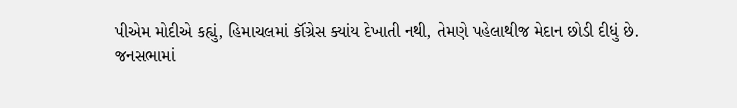પીએમ મોદીએ કહ્યું, હિમાચલમાં કૉંગ્રેસ ક્યાંય દેખાતી નથી, તેમણે પહેલાથીજ મેદાન છોડી દીધું છે.
જનસભામાં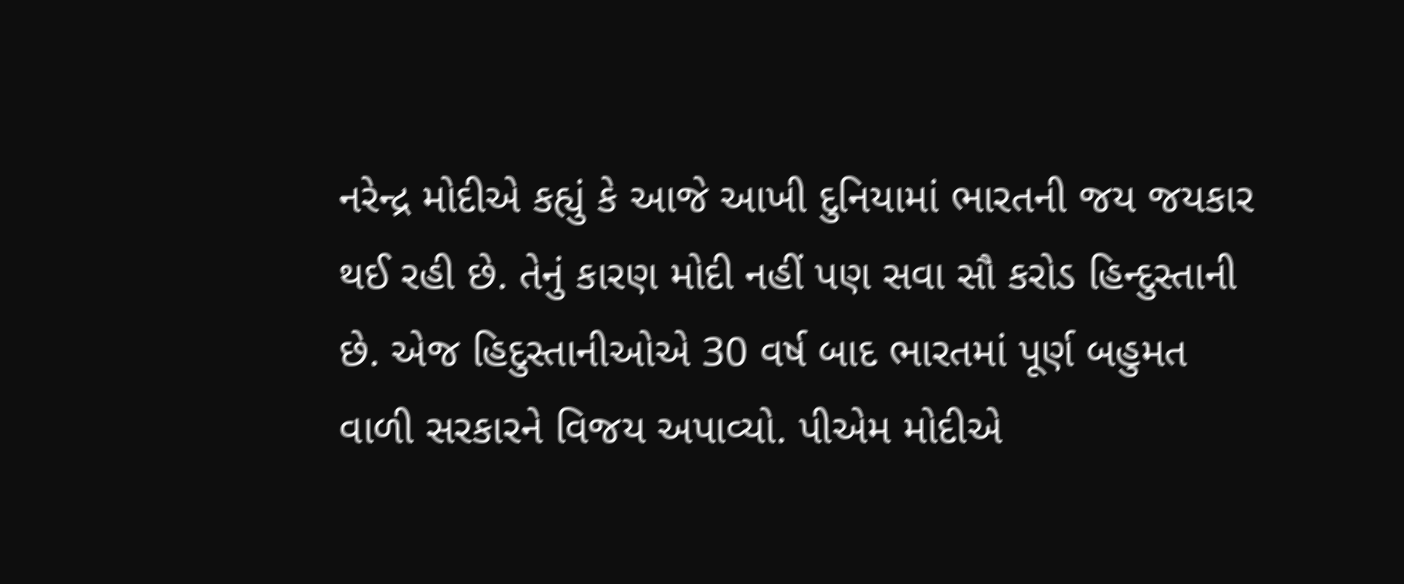નરેન્દ્ર મોદીએ કહ્યું કે આજે આખી દુનિયામાં ભારતની જય જયકાર થઈ રહી છે. તેનું કારણ મોદી નહીં પણ સવા સૌ કરોડ હિન્દુસ્તાની છે. એજ હિદુસ્તાનીઓએ 30 વર્ષ બાદ ભારતમાં પૂર્ણ બહુમત વાળી સરકારને વિજય અપાવ્યો. પીએમ મોદીએ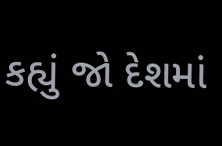કહ્યું જો દેશમાં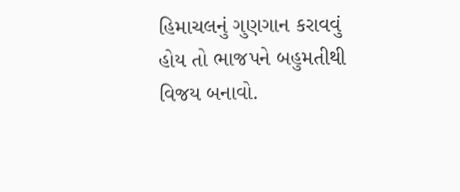હિમાચલનું ગુણગાન કરાવવું હોય તો ભાજપને બહુમતીથી વિજય બનાવો.